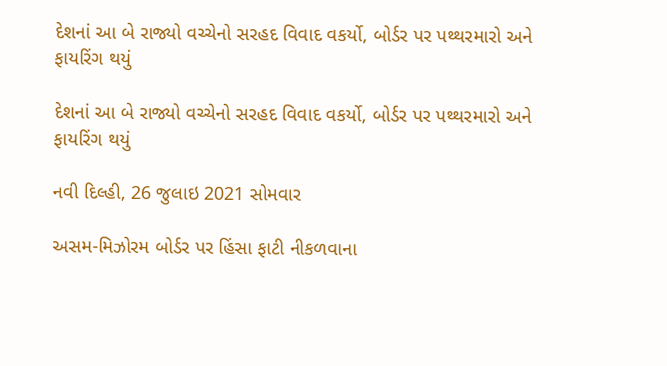દેશનાં આ બે રાજ્યો વચ્ચેનો સરહદ વિવાદ વકર્યો, બોર્ડર પર પથ્થરમારો અને ફાયરિંગ થયું

દેશનાં આ બે રાજ્યો વચ્ચેનો સરહદ વિવાદ વકર્યો, બોર્ડર પર પથ્થરમારો અને ફાયરિંગ થયું

નવી દિલ્હી, 26 જુલાઇ 2021 સોમવાર

અસમ-મિઝોરમ બોર્ડર પર હિંસા ફાટી નીકળવાના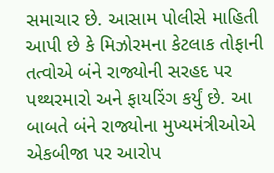સમાચાર છે. આસામ પોલીસે માહિતી આપી છે કે મિઝોરમના કેટલાક તોફાની તત્વોએ બંને રાજ્યોની સરહદ પર પથ્થરમારો અને ફાયરિંગ કર્યું છે. આ બાબતે બંને રાજ્યોના મુખ્યમંત્રીઓએ એકબીજા પર આરોપ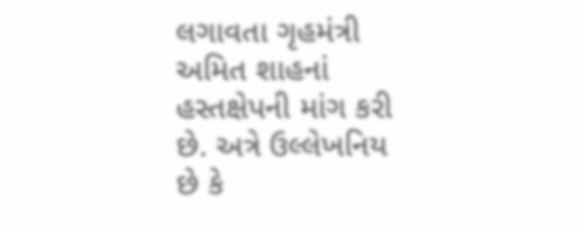લગાવતા ગૃહમંત્રી અમિત શાહનાં હસ્તક્ષેપની માંગ કરી છે. અત્રે ઉલ્લેખનિય છે કે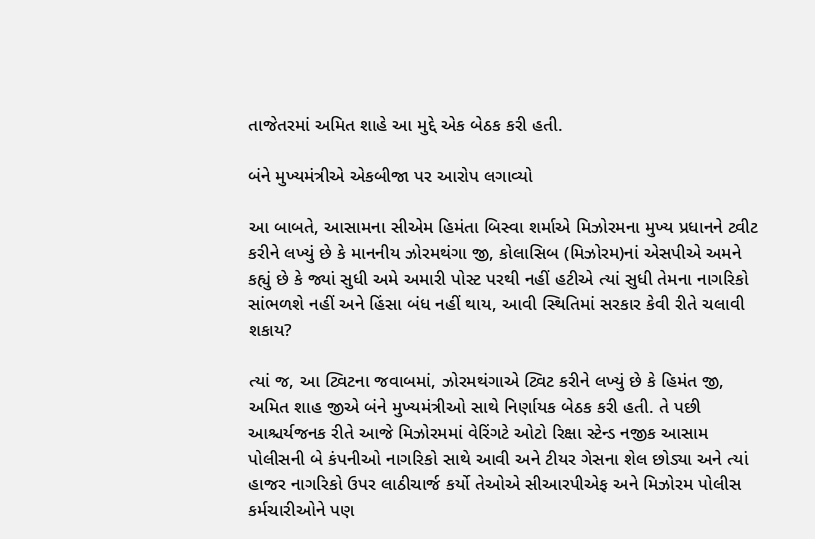તાજેતરમાં અમિત શાહે આ મુદ્દે એક બેઠક કરી હતી.

બંને મુખ્યમંત્રીએ એકબીજા પર આરોપ લગાવ્યો

આ બાબતે, આસામના સીએમ હિમંતા બિસ્વા શર્માએ મિઝોરમના મુખ્ય પ્રધાનને ટ્વીટ કરીને લખ્યું છે કે માનનીય ઝોરમથંગા જી, કોલાસિબ (મિઝોરમ)નાં એસપીએ અમને કહ્યું છે કે જ્યાં સુધી અમે અમારી પોસ્ટ પરથી નહીં હટીએ ત્યાં સુધી તેમના નાગરિકો સાંભળશે નહીં અને હિંસા બંધ નહીં થાય, આવી સ્થિતિમાં સરકાર કેવી રીતે ચલાવી શકાય?

ત્યાં જ, આ ટ્વિટના જવાબમાં, ઝોરમથંગાએ ટ્વિટ કરીને લખ્યું છે કે હિમંત જી, અમિત શાહ જીએ બંને મુખ્યમંત્રીઓ સાથે નિર્ણાયક બેઠક કરી હતી. તે પછી આશ્ચર્યજનક રીતે આજે મિઝોરમમાં વેરિંગટે ઓટો રિક્ષા સ્ટેન્ડ નજીક આસામ પોલીસની બે કંપનીઓ નાગરિકો સાથે આવી અને ટીયર ગેસના શેલ છોડ્યા અને ત્યાં હાજર નાગરિકો ઉપર લાઠીચાર્જ કર્યો તેઓએ સીઆરપીએફ અને મિઝોરમ પોલીસ કર્મચારીઓને પણ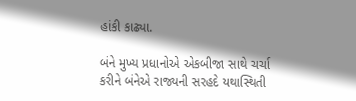હાંકી કાઢ્યા.

બંને મુખ્ય પ્રધાનોએ એકબીજા સાથે ચર્ચા કરીને બંનેએ રાજ્યની સરહદે યથાસ્થિતી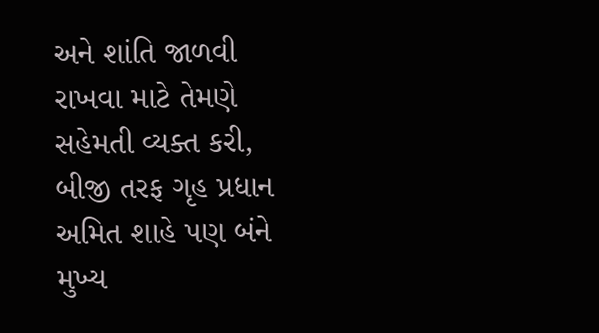અને શાંતિ જાળવી રાખવા માટે તેમણે સહેમતી વ્યક્ત કરી, બીજી તરફ ગૃહ પ્રધાન અમિત શાહે પણ બંને મુખ્ય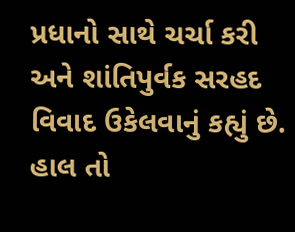પ્રધાનો સાથે ચર્ચા કરી અને શાંતિપુર્વક સરહદ વિવાદ ઉકેલવાનું કહ્યું છે. હાલ તો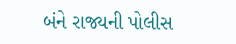બંને રાજ્યની પોલીસ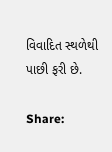વિવાદિત સ્થળેથી પાછી ફરી છે.

Share: